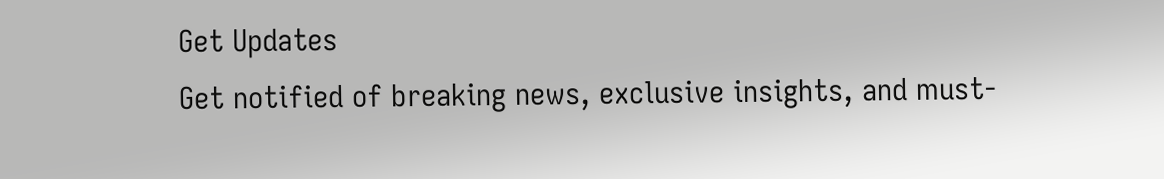Get Updates
Get notified of breaking news, exclusive insights, and must-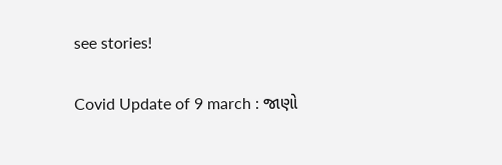see stories!

Covid Update of 9 march : જાણો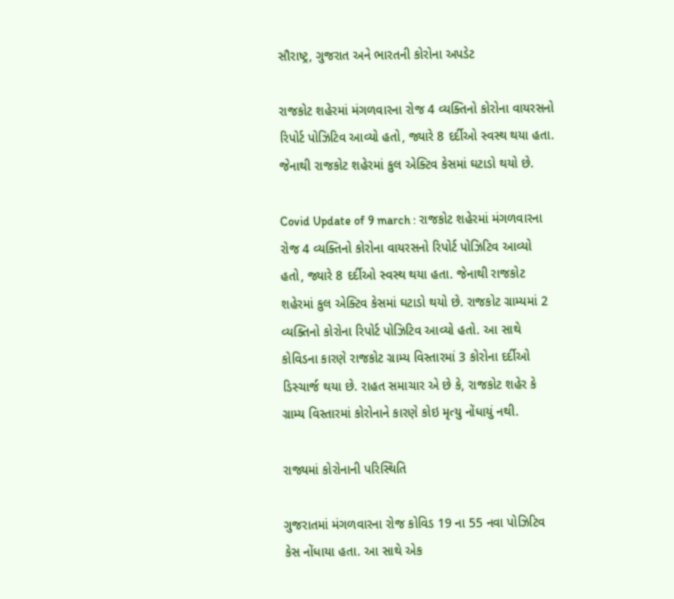સૌરાષ્ટ્ર, ગુજરાત અને ભારતની કોરોના અપડેટ

રાજકોટ શહેરમાં મંગળવારના રોજ 4 વ્યક્તિનો કોરોના વાયરસનો રિપોર્ટ પોઝિટિવ આવ્યો હતો, જ્યારે 8 દર્દીઓ સ્વસ્થ થયા હતા. જેનાથી રાજકોટ શહેરમાં કુલ એક્ટિવ કેસમાં ઘટાડો થયો છે.

Covid Update of 9 march : રાજકોટ શહેરમાં મંગળવારના રોજ 4 વ્યક્તિનો કોરોના વાયરસનો રિપોર્ટ પોઝિટિવ આવ્યો હતો, જ્યારે 8 દર્દીઓ સ્વસ્થ થયા હતા. જેનાથી રાજકોટ શહેરમાં કુલ એક્ટિવ કેસમાં ઘટાડો થયો છે. રાજકોટ ગ્રામ્યમાં 2 વ્યક્તિનો કોરોના રિપોર્ટ પોઝિટિવ આવ્યો હતો. આ સાથે કોવિડના કારણે રાજકોટ ગ્રામ્ય વિસ્તારમાં 3 કોરોના દર્દીઓ ડિસ્ચાર્જ થયા છે. રાહત સમાચાર એ છે કે, રાજકોટ શહેર કે ગ્રામ્ય વિસ્તારમાં કોરોનાને કારણે કોઇ મૃત્યુ નોંધાયું નથી.

રાજ્યમાં કોરોનાની પરિસ્થિતિ

ગુજરાતમાં મંગળવારના રોજ કોવિડ 19 ના 55 નવા પોઝિટિવ કેસ નોંધાયા હતા. આ સાથે એક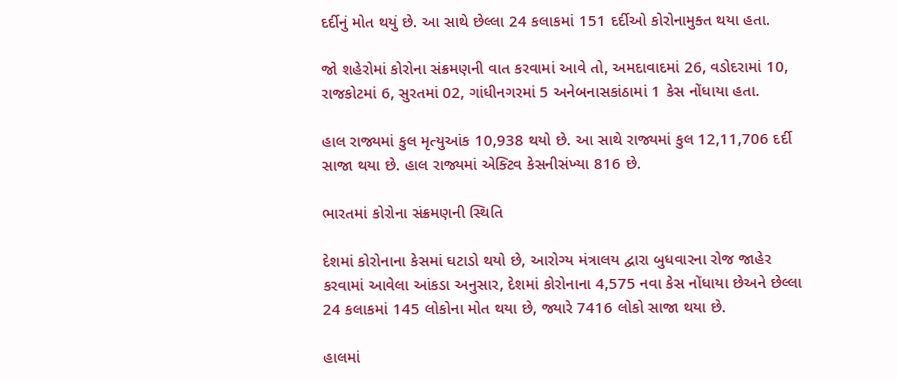દર્દીનું મોત થયું છે. આ સાથે છેલ્લા 24 કલાકમાં 151 દર્દીઓ કોરોનામુક્ત થયા હતા.

જો શહેરોમાં કોરોના સંક્રમણની વાત કરવામાં આવે તો, અમદાવાદમાં 26, વડોદરામાં 10, રાજકોટમાં 6, સુરતમાં 02, ગાંધીનગરમાં 5 અનેબનાસકાંઠામાં 1 કેસ નોંધાયા હતા.

હાલ રાજ્યમાં કુલ મૃત્યુઆંક 10,938 થયો છે. આ સાથે રાજ્યમાં કુલ 12,11,706 દર્દી સાજા થયા છે. હાલ રાજ્યમાં એક્ટિવ કેસનીસંખ્યા 816 છે.

ભારતમાં કોરોના સંક્રમણની સ્થિતિ

દેશમાં કોરોનાના કેસમાં ઘટાડો થયો છે, આરોગ્ય મંત્રાલય દ્વારા બુધવારના રોજ જાહેર કરવામાં આવેલા આંકડા અનુસાર, દેશમાં કોરોનાના 4,575 નવા કેસ નોંધાયા છેઅને છેલ્લા 24 કલાકમાં 145 લોકોના મોત થયા છે, જ્યારે 7416 લોકો સાજા થયા છે.

હાલમાં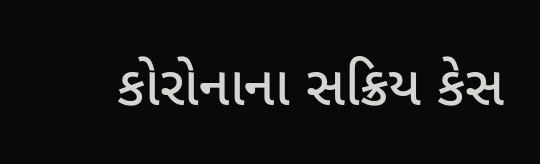કોરોનાના સક્રિય કેસ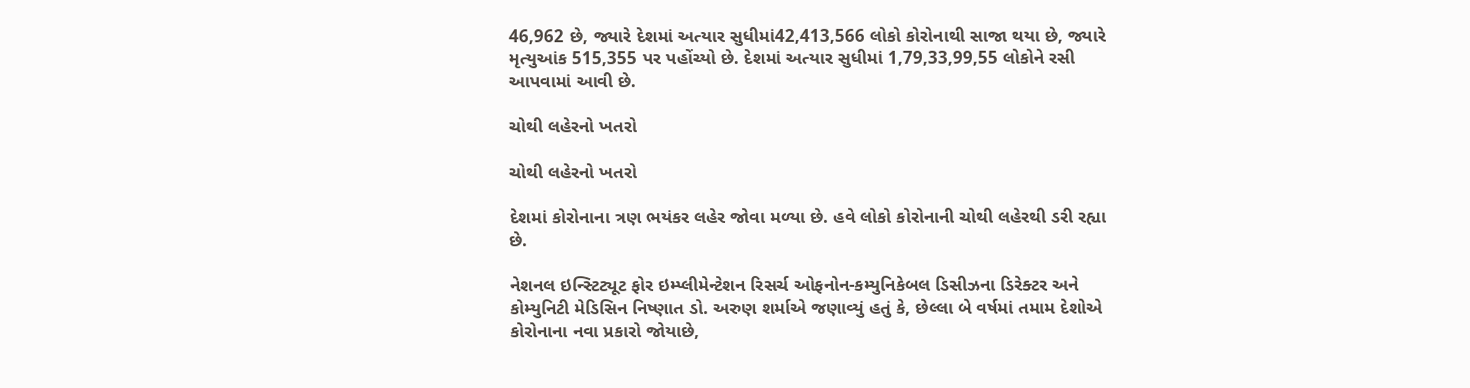46,962 છે, જ્યારે દેશમાં અત્યાર સુધીમાં42,413,566 લોકો કોરોનાથી સાજા થયા છે, જ્યારે મૃત્યુઆંક 515,355 પર પહોંચ્યો છે. દેશમાં અત્યાર સુધીમાં 1,79,33,99,55 લોકોને રસી આપવામાં આવી છે.

ચોથી લહેરનો ખતરો

ચોથી લહેરનો ખતરો

દેશમાં કોરોનાના ત્રણ ભયંકર લહેર જોવા મળ્યા છે. હવે લોકો કોરોનાની ચોથી લહેરથી ડરી રહ્યા છે.

નેશનલ ઇન્સ્ટિટ્યૂટ ફોર ઇમ્પ્લીમેન્ટેશન રિસર્ચ ઓફનોન-કમ્યુનિકેબલ ડિસીઝના ડિરેક્ટર અને કોમ્યુનિટી મેડિસિન નિષ્ણાત ડો. અરુણ શર્માએ જણાવ્યું હતું કે, છેલ્લા બે વર્ષમાં તમામ દેશોએ કોરોનાના નવા પ્રકારો જોયાછે,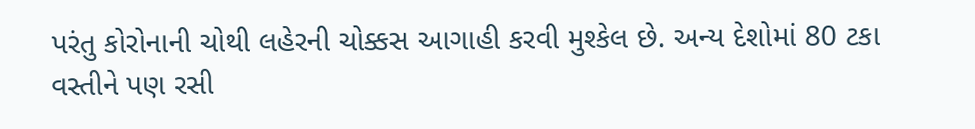પરંતુ કોરોનાની ચોથી લહેરની ચોક્કસ આગાહી કરવી મુશ્કેલ છે. અન્ય દેશોમાં 80 ટકા વસ્તીને પણ રસી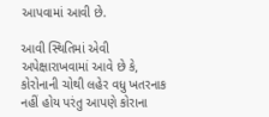આપવામાં આવી છે.

આવી સ્થિતિમાં એવી અપેક્ષારાખવામાં આવે છે કે, કોરોનાની ચોથી લહેર વધુ ખતરનાક નહીં હોય પરંતુ આપણે કોરાના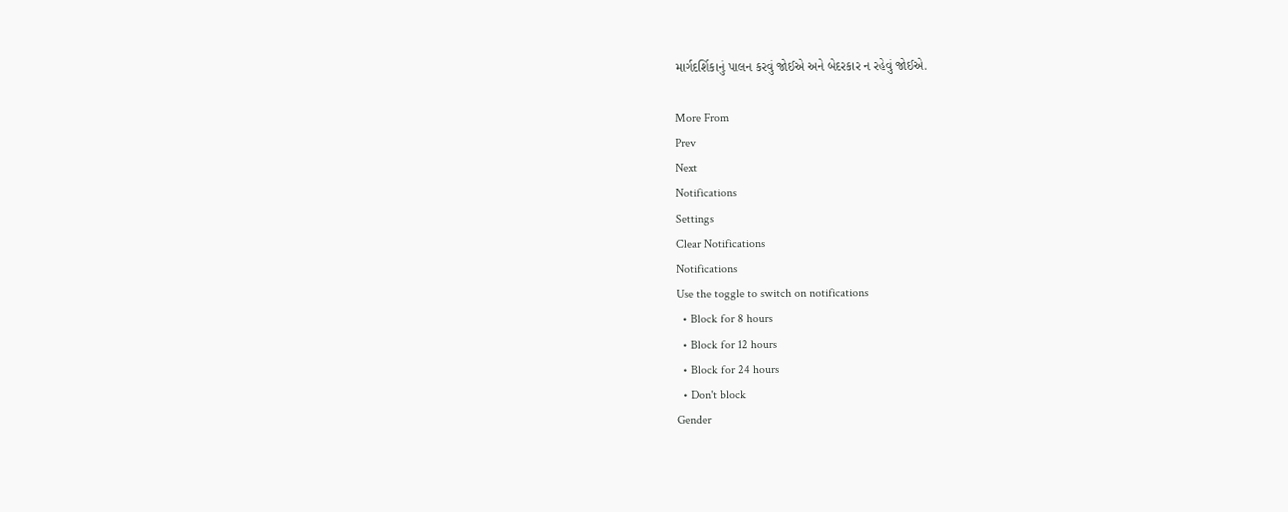માર્ગદર્શિકાનું પાલન કરવું જોઈએ અને બેદરકાર ન રહેવું જોઈએ.

More From
Prev
Next
Notifications
Settings
Clear Notifications
Notifications
Use the toggle to switch on notifications
  • Block for 8 hours
  • Block for 12 hours
  • Block for 24 hours
  • Don't block
Gender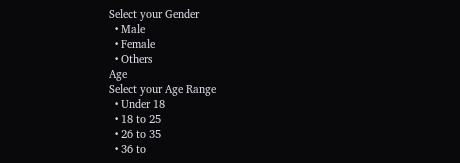Select your Gender
  • Male
  • Female
  • Others
Age
Select your Age Range
  • Under 18
  • 18 to 25
  • 26 to 35
  • 36 to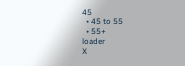45
  • 45 to 55
  • 55+
loader
X